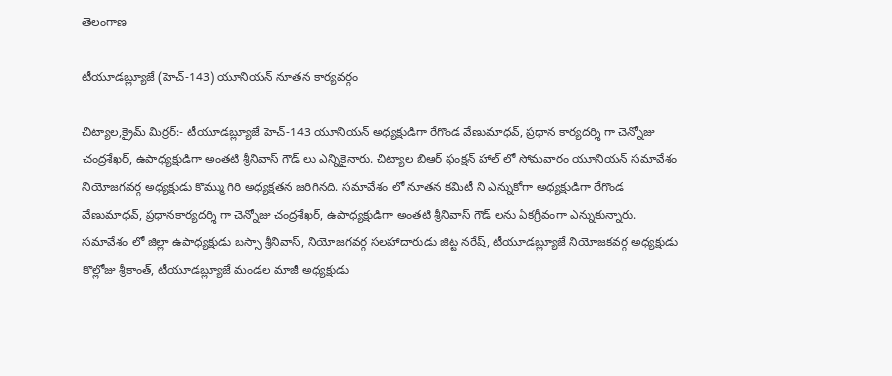తెలంగాణ

టీయూడబ్ల్యూజే (హెచ్-143) యూనియన్ నూతన కార్యవర్గం

చిట్యాల,క్రైమ్ మిర్రర్:- టీయూడబ్ల్యూజే హెచ్-143 యూనియన్ అధ్యక్షుడిగా రేగొండ వేణుమాధవ్, ప్రధాన కార్యదర్శి గా చెన్నోజు చంద్రశేఖర్, ఉపాధ్యక్షుడిగా అంతటి శ్రీనివాస్ గౌడ్ లు ఎన్నికైనారు. చిట్యాల బిఆర్ ఫంక్షన్ హాల్ లో సోమవారం యూనియన్ సమావేశం నియోజగవర్గ అధ్యక్షుడు కొమ్ము గిరి అధ్యక్షతన జరిగినది. సమావేశం లో నూతన కమిటీ ని ఎన్నుకోగా అధ్యక్షుడిగా రేగొండ వేణుమాధవ్, ప్రధానకార్యదర్శి గా చెన్నోజు చంద్రశేఖర్, ఉపాధ్యక్షుడిగా అంతటి శ్రీనివాస్ గౌడ్ లను ఏకగ్రీవంగా ఎన్నుకున్నారు. సమావేశం లో జిల్లా ఉపాధ్యక్షుడు బస్సా శ్రీనివాస్, నియోజగవర్గ సలహాదారుడు జిట్ట నరేష్, టీయూడబ్ల్యూజే నియోజకవర్గ అధ్యక్షుడు కొల్లోజు శ్రీకాంత్, టీయూడబ్ల్యూజే మండల మాజీ అధ్యక్షుడు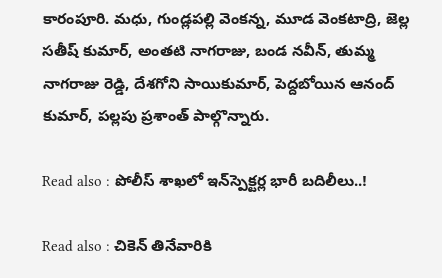కారంపూరి. మధు, గుండ్లపల్లి వెంకన్న, మూడ వెంకటాద్రి, జెల్ల సతీష్ కుమార్, అంతటి నాగరాజు, బండ నవీన్, తుమ్మ నాగరాజు రెడ్డి, దేశగోని సాయికుమార్, పెద్దబోయిన ఆనంద్ కుమార్, పల్లపు ప్రశాంత్ పాల్గొన్నారు.

Read also : పోలీస్ శాఖలో ఇన్‌స్పెక్టర్ల భారీ బదిలీలు..!

Read also : చికెన్ తినేవారికి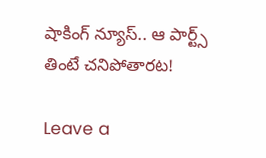షాకింగ్ న్యూస్.. ఆ పార్ట్స్ తింటే చనిపోతారట!

Leave a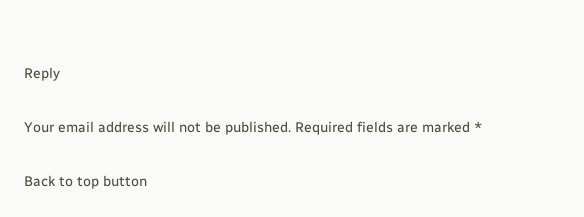Reply

Your email address will not be published. Required fields are marked *

Back to top button